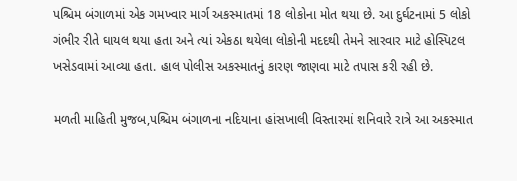પશ્ચિમ બંગાળમાં એક ગમખ્વાર માર્ગ અકસ્માતમાં 18 લોકોના મોત થયા છે. આ દુર્ઘટનામાં 5 લોકો ગંભીર રીતે ઘાયલ થયા હતા અને ત્યાં એકઠા થયેલા લોકોની મદદથી તેમને સારવાર માટે હોસ્પિટલ ખસેડવામાં આવ્યા હતા. હાલ પોલીસ અકસ્માતનું કારણ જાણવા માટે તપાસ કરી રહી છે.

મળતી માહિતી મુજબ,પશ્ચિમ બંગાળના નદિયાના હાંસખાલી વિસ્તારમાં શનિવારે રાત્રે આ અકસ્માત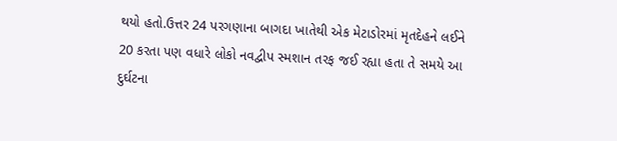થયો હતો.ઉત્તર 24 પરગણાના બાગદા ખાતેથી એક મેટાડોરમાં મૃતદેહને લઈને 20 કરતા પણ વધારે લોકો નવદ્વીપ સ્મશાન તરફ જઈ રહ્યા હતા તે સમયે આ દુર્ઘટના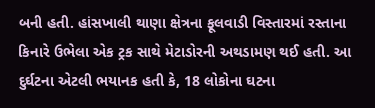બની હતી. હાંસખાલી થાણા ક્ષેત્રના ફૂલવાડી વિસ્તારમાં રસ્તાના કિનારે ઉભેલા એક ટ્રક સાથે મેટાડોરની અથડામણ થઈ હતી. આ દુર્ઘટના એટલી ભયાનક હતી કે, 18 લોકોના ઘટના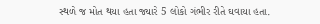સ્થળે જ મોત થયા હતા જ્યારે 5 લોકો ગંભીર રીતે ઘવાયા હતા.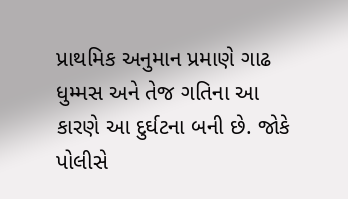પ્રાથમિક અનુમાન પ્રમાણે ગાઢ ધુમ્મસ અને તેજ ગતિના આ કારણે આ દુર્ઘટના બની છે. જોકે પોલીસે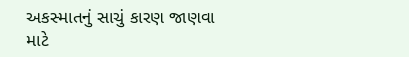અકસ્માતનું સાચું કારણ જાણવા માટે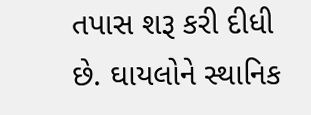તપાસ શરૂ કરી દીધી છે. ઘાયલોને સ્થાનિક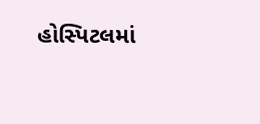હોસ્પિટલમાં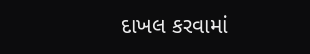દાખલ કરવામાં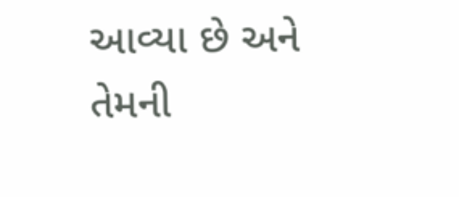આવ્યા છે અને તેમની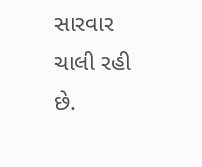સારવાર ચાલી રહી છે.